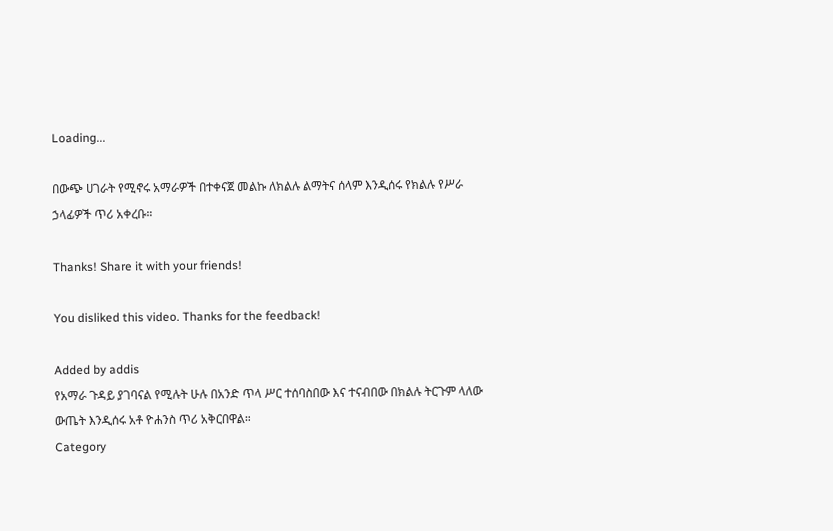Loading...

በውጭ ሀገራት የሚኖሩ አማራዎች በተቀናጀ መልኩ ለክልሉ ልማትና ሰላም እንዲሰሩ የክልሉ የሥራ ኃላፊዎች ጥሪ አቀረቡ።

Thanks! Share it with your friends!

You disliked this video. Thanks for the feedback!

Added by addis
የአማራ ጉዳይ ያገባናል የሚሉት ሁሉ በአንድ ጥላ ሥር ተሰባስበው እና ተናብበው በክልሉ ትርጉም ላለው ውጤት እንዲሰሩ አቶ ዮሐንስ ጥሪ አቅርበዋል።
Category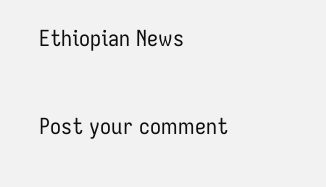Ethiopian News

Post your comment